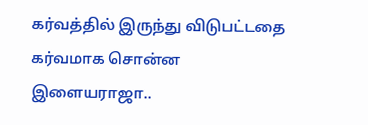கர்வத்தில் இருந்து விடுபட்டதை கர்வமாக சொன்ன இளையராஜா..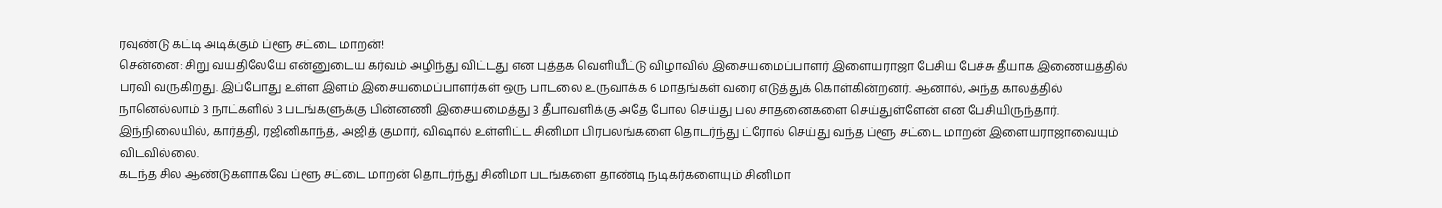ரவுண்டு கட்டி அடிக்கும் ப்ளூ சட்டை மாறன்!
சென்னை: சிறு வயதிலேயே என்னுடைய கர்வம் அழிந்து விட்டது என புத்தக வெளியீட்டு விழாவில் இசையமைப்பாளர் இளையராஜா பேசிய பேச்சு தீயாக இணையத்தில் பரவி வருகிறது. இப்போது உள்ள இளம் இசையமைப்பாளர்கள் ஒரு பாடலை உருவாக்க 6 மாதங்கள் வரை எடுத்துக் கொள்கின்றனர். ஆனால், அந்த காலத்தில் நானெல்லாம் 3 நாட்களில் 3 படங்களுக்கு பின்னணி இசையமைத்து 3 தீபாவளிக்கு அதே போல செய்து பல சாதனைகளை செய்துள்ளேன் என பேசியிருந்தார். இந்நிலையில், கார்த்தி, ரஜினிகாந்த், அஜித் குமார், விஷால் உள்ளிட்ட சினிமா பிரபலங்களை தொடர்ந்து ட்ரோல் செய்து வந்த ப்ளூ சட்டை மாறன் இளையராஜாவையும் விடவில்லை.
கடந்த சில ஆண்டுகளாகவே ப்ளூ சட்டை மாறன் தொடர்ந்து சினிமா படங்களை தாண்டி நடிகர்களையும் சினிமா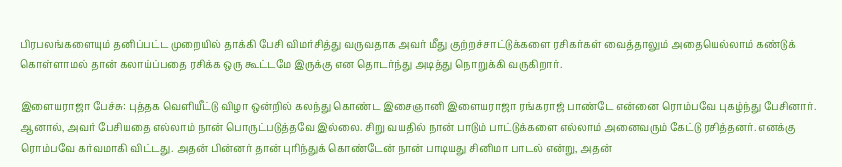பிரபலங்களையும் தனிப்பட்ட முறையில் தாக்கி பேசி விமர்சித்து வருவதாக அவர் மீது குற்றச்சாட்டுக்களை ரசிகர்கள் வைத்தாலும் அதையெல்லாம் கண்டுக் கொள்ளாமல் தான் கலாய்ப்பதை ரசிக்க ஒரு கூட்டமே இருக்கு என தொடர்ந்து அடித்து நொறுக்கி வருகிறார்.

இளையராஜா பேச்சு: புத்தக வெளியீட்டு விழா ஒன்றில் கலந்து கொண்ட இசைஞானி இளையராஜா ரங்கராஜ் பாண்டே என்னை ரொம்பவே புகழ்ந்து பேசினார். ஆனால், அவர் பேசியதை எல்லாம் நான் பொருட்படுத்தவே இல்லை. சிறு வயதில் நான் பாடும் பாட்டுக்களை எல்லாம் அனைவரும் கேட்டு ரசித்தனர். எனக்கு ரொம்பவே கர்வமாகி விட்டது. அதன் பின்னர் தான் புரிந்துக் கொண்டேன் நான் பாடியது சினிமா பாடல் என்று, அதன்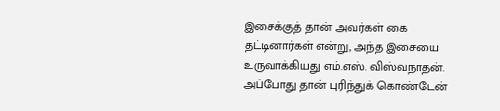இசைக்குத் தான் அவர்கள் கை தட்டினார்கள் என்று, அந்த இசையை உருவாக்கியது எம்.எஸ். விஸ்வநாதன். அப்போது தான் புரிந்துக் கொண்டேன்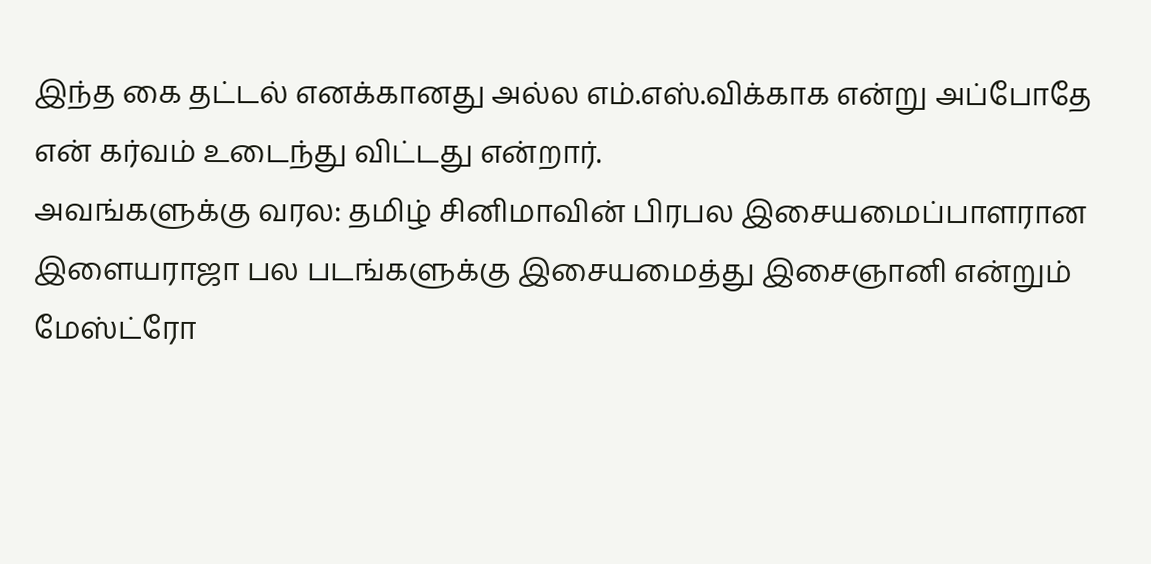இந்த கை தட்டல் எனக்கானது அல்ல எம்.எஸ்.விக்காக என்று அப்போதே என் கர்வம் உடைந்து விட்டது என்றார்.
அவங்களுக்கு வரல: தமிழ் சினிமாவின் பிரபல இசையமைப்பாளரான இளையராஜா பல படங்களுக்கு இசையமைத்து இசைஞானி என்றும் மேஸ்ட்ரோ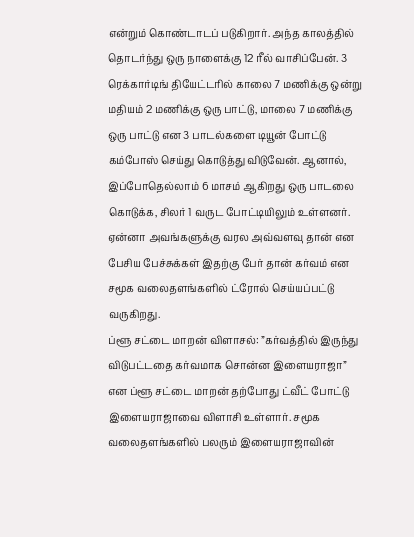என்றும் கொண்டாடப் படுகிறார். அந்த காலத்தில் தொடர்ந்து ஒரு நாளைக்கு 12 ரீல் வாசிப்பேன். 3 ரெக்கார்டிங் தியேட்டரில் காலை 7 மணிக்கு ஒன்று மதியம் 2 மணிக்கு ஒரு பாட்டு, மாலை 7 மணிக்கு ஒரு பாட்டு என 3 பாடல்களை டியூன் போட்டு கம்போஸ் செய்து கொடுத்து விடுவேன். ஆனால், இப்போதெல்லாம் 6 மாசம் ஆகிறது ஒரு பாடலை கொடுக்க, சிலர் 1 வருட போட்டியிலும் உள்ளனர். ஏன்னா அவங்களுக்கு வரல அவ்வளவு தான் என பேசிய பேச்சுக்கள் இதற்கு பேர் தான் கர்வம் என சமூக வலைதளங்களில் ட்ரோல் செய்யப்பட்டு வருகிறது.
ப்ளூ சட்டை மாறன் விளாசல்: ”கர்வத்தில் இருந்து விடுபட்டதை கர்வமாக சொன்ன இளையராஜா” என ப்ளூ சட்டை மாறன் தற்போது ட்வீட் போட்டு இளையராஜாவை விளாசி உள்ளார். சமூக வலைதளங்களில் பலரும் இளையராஜாவின்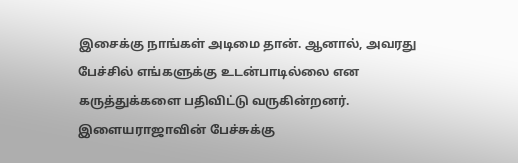இசைக்கு நாங்கள் அடிமை தான். ஆனால், அவரது பேச்சில் எங்களுக்கு உடன்பாடில்லை என கருத்துக்களை பதிவிட்டு வருகின்றனர். இளையராஜாவின் பேச்சுக்கு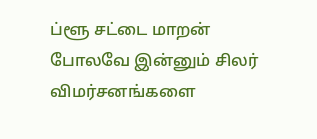ப்ளூ சட்டை மாறன் போலவே இன்னும் சிலர் விமர்சனங்களை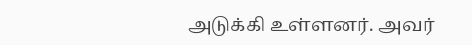அடுக்கி உள்ளனர். அவர்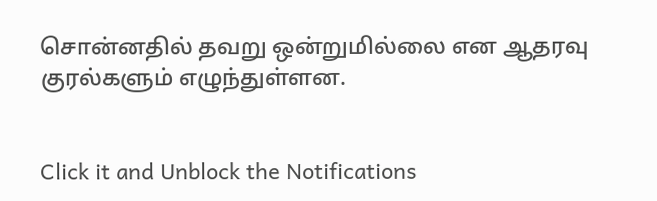சொன்னதில் தவறு ஒன்றுமில்லை என ஆதரவு குரல்களும் எழுந்துள்ளன.


Click it and Unblock the Notifications